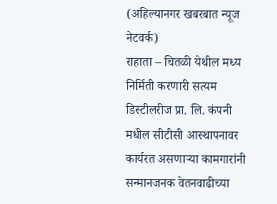(अहिल्यानगर खबरबात न्यूज नेटवर्क)
राहाता – चितळी येथील मध्य निर्मिती करणारी सत्यम डिस्टीलरीज प्रा. लि. कंपनी मधील सीटीसी आस्थापनावर कार्यरत असणाऱ्या कामगारांनी सन्मानजनक वेतनवाढीच्या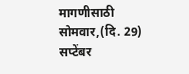मागणीसाठी सोमवार,(दि. 29) सप्टेंबर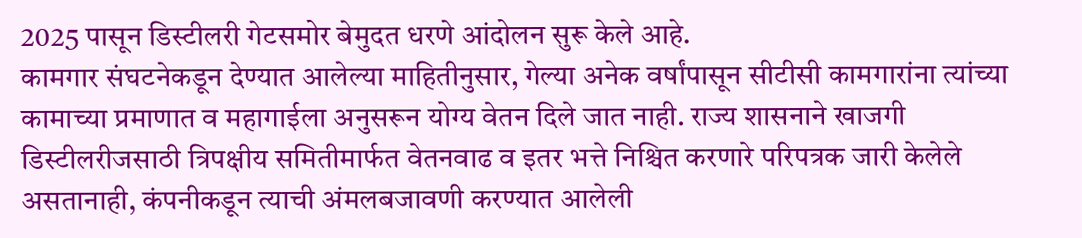2025 पासून डिस्टीलरी गेटसमोर बेमुदत धरणे आंदोलन सुरू केले आहे.
कामगार संघटनेकडून देण्यात आलेल्या माहितीनुसार, गेल्या अनेक वर्षांपासून सीटीसी कामगारांना त्यांच्या कामाच्या प्रमाणात व महागाईला अनुसरून योग्य वेतन दिले जात नाही. राज्य शासनाने खाजगी डिस्टीलरीजसाठी त्रिपक्षीय समितीमार्फत वेतनवाढ व इतर भत्ते निश्चित करणारे परिपत्रक जारी केलेले असतानाही, कंपनीकडून त्याची अंमलबजावणी करण्यात आलेली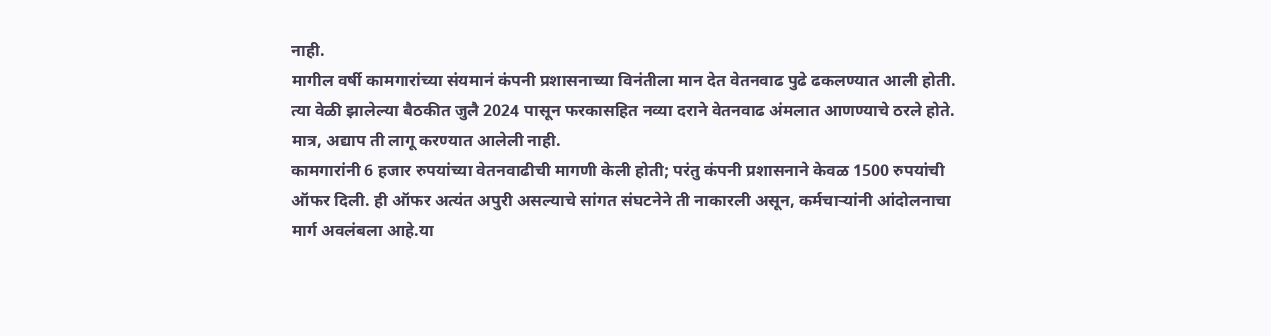नाही.
मागील वर्षी कामगारांच्या संयमानं कंपनी प्रशासनाच्या विनंतीला मान देत वेतनवाढ पुढे ढकलण्यात आली होती. त्या वेळी झालेल्या बैठकीत जुलै 2024 पासून फरकासहित नव्या दराने वेतनवाढ अंमलात आणण्याचे ठरले होते. मात्र, अद्याप ती लागू करण्यात आलेली नाही.
कामगारांनी 6 हजार रुपयांच्या वेतनवाढीची मागणी केली होती; परंतु कंपनी प्रशासनाने केवळ 1500 रुपयांची ऑफर दिली. ही ऑफर अत्यंत अपुरी असल्याचे सांगत संघटनेने ती नाकारली असून, कर्मचाऱ्यांनी आंदोलनाचा मार्ग अवलंबला आहे.या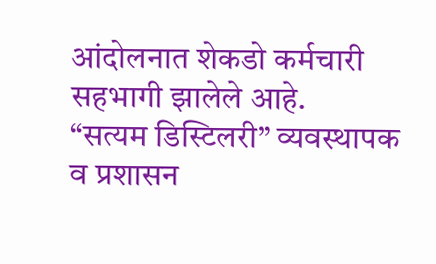आंदोलनात शेकडो कर्मचारी सहभागी झालेले आहे.
“सत्यम डिस्टिलरी” व्यवस्थापक व प्रशासन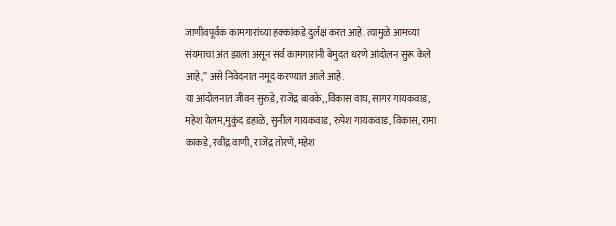जाणीवपूर्वक कामगारांच्या हक्कांकडे दुर्लक्ष करत आहे. त्यामुळे आमच्या संयमाचा अंत झाला असून सर्व कामगारांनी बेमुदत धरणे आंदोलन सुरू केले आहे,” असे निवेदनात नमूद करण्यात आले आहे.
या आंदोलनात जीवन सुरुडे, राजेंद्र बावके, ,विकास वाघ, सागर गायकवाड, महेश येलम,मुकुंद डहाळे, सुनील गायकवाड, रुपेश गायकवाड, विकास, रामा काकडे, रवींद्र वाणी, राजेंद्र तोरणे, महेश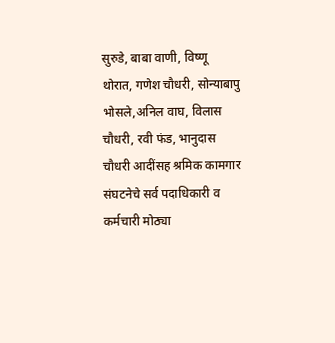सुरुडे, बाबा वाणी, विष्णू थोरात, गणेश चौधरी, सोन्याबापु भोसले,अनिल वाघ, विलास चौधरी, रवी फंड, भानुदास चौधरी आदींसह श्रमिक कामगार संघटनेचे सर्व पदाधिकारी व कर्मचारी मोठ्या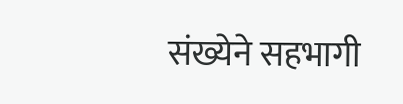संख्येने सहभागी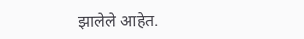झालेले आहेत.